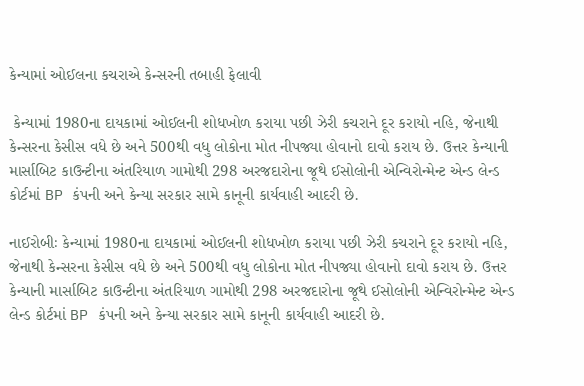કેન્યામાં ઓઈલના કચરાએ કેન્સરની તબાહી ફેલાવી

 કેન્યામાં 1980ના દાયકામાં ઓઈલની શોધખોળ કરાયા પછી ઝેરી કચરાને દૂર કરાયો નહિ, જેનાથી કેન્સરના કેસીસ વધે છે અને 500થી વધુ લોકોના મોત નીપજ્યા હોવાનો દાવો કરાય છે. ઉત્તર કેન્યાની માર્સાબિટ કાઉન્ટીના અંતરિયાળ ગામોથી 298 અરજદારોના જૂથે ઈસોલોની એન્વિરોન્મેન્ટ એન્ડ લેન્ડ કોર્ટમાં BP કંપની અને કેન્યા સરકાર સામે કાનૂની કાર્યવાહી આદરી છે.

નાઈરોબીઃ કેન્યામાં 1980ના દાયકામાં ઓઈલની શોધખોળ કરાયા પછી ઝેરી કચરાને દૂર કરાયો નહિ, જેનાથી કેન્સરના કેસીસ વધે છે અને 500થી વધુ લોકોના મોત નીપજ્યા હોવાનો દાવો કરાય છે. ઉત્તર કેન્યાની માર્સાબિટ કાઉન્ટીના અંતરિયાળ ગામોથી 298 અરજદારોના જૂથે ઈસોલોની એન્વિરોન્મેન્ટ એન્ડ લેન્ડ કોર્ટમાં BP કંપની અને કેન્યા સરકાર સામે કાનૂની કાર્યવાહી આદરી છે.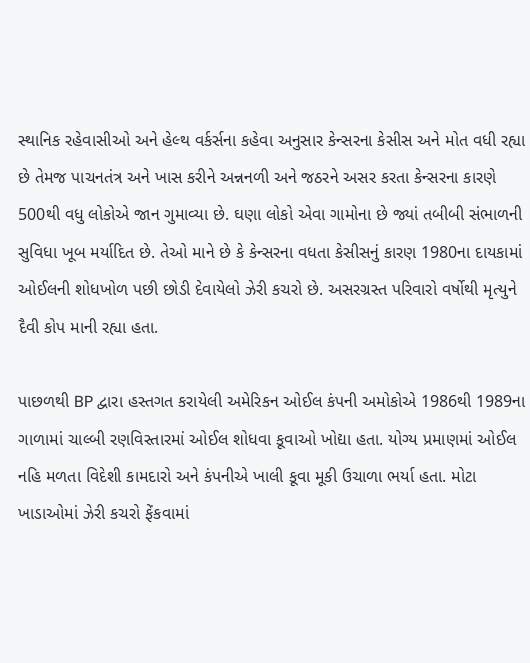સ્થાનિક રહેવાસીઓ અને હેલ્થ વર્કર્સના કહેવા અનુસાર કેન્સરના કેસીસ અને મોત વધી રહ્યા છે તેમજ પાચનતંત્ર અને ખાસ કરીને અન્નનળી અને જઠરને અસર કરતા કેન્સરના કારણે 500થી વધુ લોકોએ જાન ગુમાવ્યા છે. ઘણા લોકો એવા ગામોના છે જ્યાં તબીબી સંભાળની સુવિધા ખૂબ મર્યાદિત છે. તેઓ માને છે કે કેન્સરના વધતા કેસીસનું કારણ 1980ના દાયકામાં ઓઈલની શોધખોળ પછી છોડી દેવાયેલો ઝેરી કચરો છે. અસરગ્રસ્ત પરિવારો વર્ષોથી મૃત્યુને દૈવી કોપ માની રહ્યા હતા.

પાછળથી BP દ્વારા હસ્તગત કરાયેલી અમેરિકન ઓઈલ કંપની અમોકોએ 1986થી 1989ના ગાળામાં ચાલ્બી રણવિસ્તારમાં ઓઈલ શોધવા કૂવાઓ ખોદ્યા હતા. યોગ્ય પ્રમાણમાં ઓઈલ નહિ મળતા વિદેશી કામદારો અને કંપનીએ ખાલી કૂવા મૂકી ઉચાળા ભર્યા હતા. મોટા ખાડાઓમાં ઝેરી કચરો ફેંકવામાં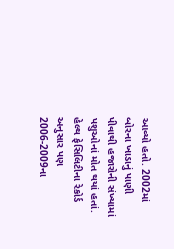આવ્યો હતો. 2002માં બોરના ખાડાનું પાણી પીવાથી હજારોની સંખ્યામાં પશુઓનાં મોત થયાં હતાં. હેલ્થ ફેસિલિટીના રેકોર્ડ અનુસાર પણ 2006-2009ના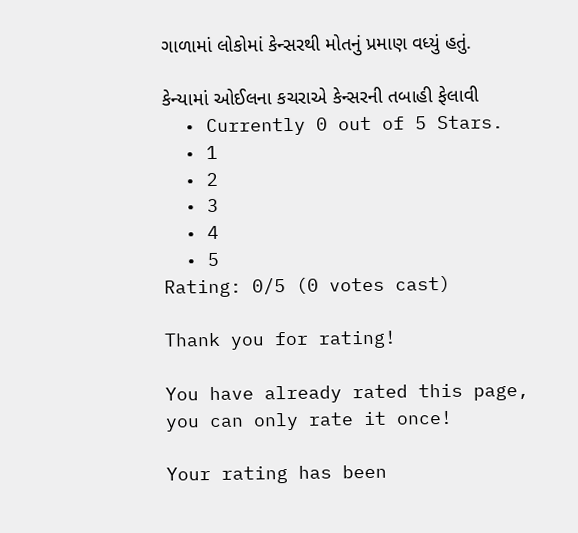ગાળામાં લોકોમાં કેન્સરથી મોતનું પ્રમાણ વધ્યું હતું.

કેન્યામાં ઓઈલના કચરાએ કેન્સરની તબાહી ફેલાવી
  • Currently 0 out of 5 Stars.
  • 1
  • 2
  • 3
  • 4
  • 5
Rating: 0/5 (0 votes cast)

Thank you for rating!

You have already rated this page, you can only rate it once!

Your rating has been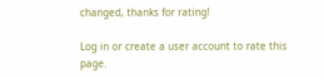changed, thanks for rating!

Log in or create a user account to rate this page.